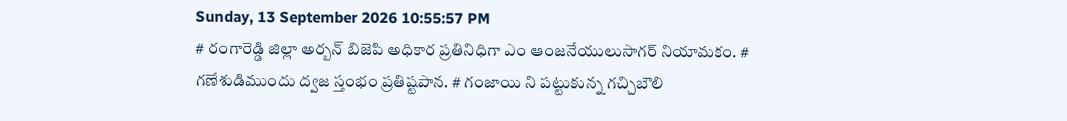Sunday, 13 September 2026 10:55:57 PM
# రంగారెడ్డి జిల్లా అర్బన్ బిజెపి అధికార ప్రతినిధిగా ఎం ఆంజనేయులుసాగర్ నియామకం. # గణేశుడిముందు ద్వజ స్తంభం ప్రతిష్టపాన. # గంజాయి ని పట్టుకున్న గచ్చిబౌలి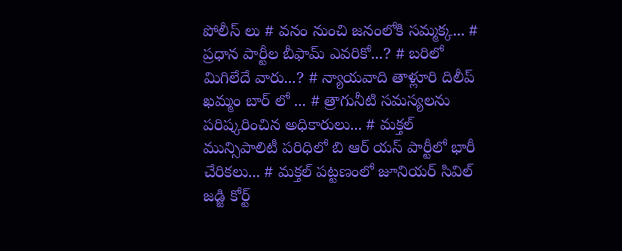పోలీస్ లు # వనం నుంచి జనంలోకి సమ్మక్క... # ప్రధాన పార్టీల బీఫామ్ ఎవరికో...? # బరిలో మిగిలేదే వారు...? # న్యాయవాది తాళ్లూరి దిలీప్ ఖమ్మం బార్ లో ... # త్రాగునీటి సమస్యలను పరిష్కరించిన అధికారులు... # మక్తల్ మున్సిపాలిటీ పరిధిలో బి ఆర్ యస్ పార్టీలో భారీ చేరికలు... # మక్తల్ పట్టణంలో జూనియర్ సివిల్ జడ్జి కోర్ట్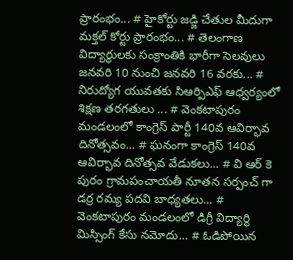ప్రారంభం... # హైకోర్టు జడ్జి చేతుల మీదుగా మక్తల్ కోర్టు ప్రారంభం... # తెలంగాణ విద్యార్ధులకు సంక్రాంతికి భారీగా సెలవులు జనవరి 10 నుంచి జనవరి 16 వరకు... # నిరుద్యోగ యువతకు సిఆర్పిఎఫ్ ఆధ్వర్యంలో శిక్షణ తరగతులు ... # వెంకటాపురం మండలంలో కాంగ్రెస్ పార్టీ 140వ ఆవిర్భావ దినోత్సవం... # ఘనంగా కాంగ్రెస్ 140వ ఆవిర్భావ దినోత్సవ వేడుకలు... # వి ఆర్ కె పురం గ్రామపంచాయతీ నూతన సర్పంచ్ గా డర్ర రమ్య పదవి బాధ్యతలు... # వెంకటాపురం మండలంలో డిగ్రీ విద్యార్థి మిస్సింగ్ కేసు నమోదు... # ఓడిపోయిన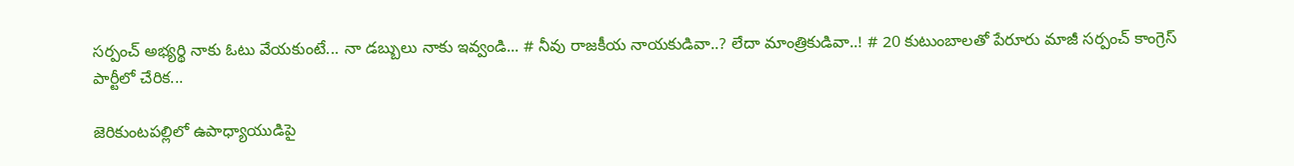సర్పంచ్ అభ్యర్థి నాకు ఓటు వేయకుంటే... నా డబ్బులు నాకు ఇవ్వండి... # నీవు రాజకీయ నాయకుడివా..? లేదా మాంత్రికుడివా..! # 20 కుటుంబాలతో పేరూరు మాజీ సర్పంచ్ కాంగ్రెస్ పార్టీలో చేరిక...

జెరికుంటపల్లిలో ఉపాధ్యాయుడిపై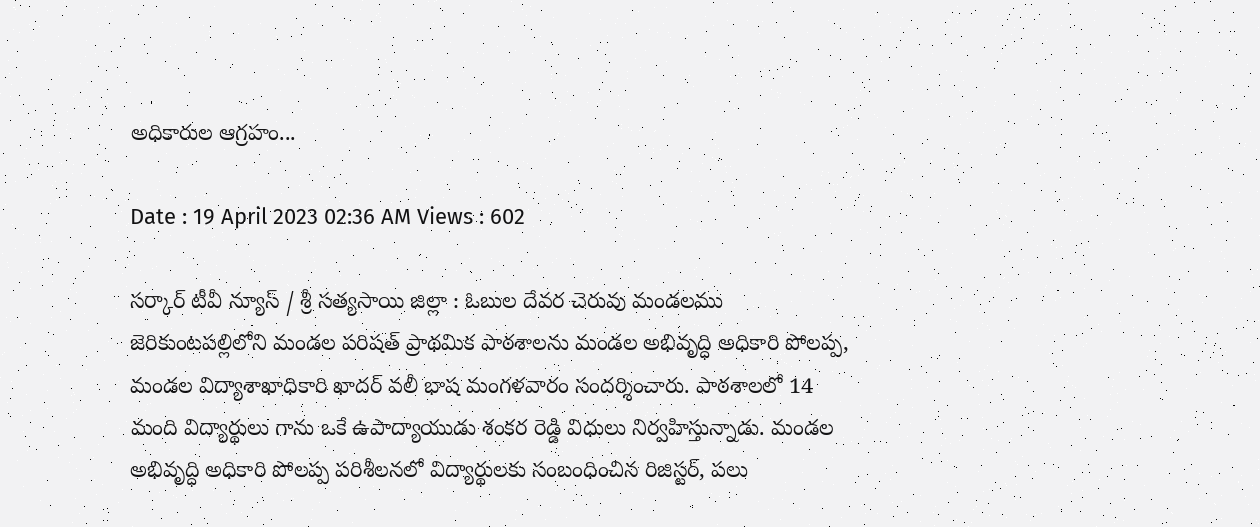అధికారుల ఆగ్రహం...

Date : 19 April 2023 02:36 AM Views : 602

సర్కార్ టీవీ న్యూస్ / శ్రీ సత్యసాయి జిల్లా : ఓబుల దేవర చెరువు మండలము జెరికుంటపల్లిలోని మండల పరిషత్ ప్రాథమిక పాఠశాలను మండల అభివృద్ధి అధికారి పోలప్ప, మండల విద్యాశాఖాధికారి ఖాదర్ వలీ భాష మంగళవారం సందర్శించారు. పాఠశాలలో 14 మంది విద్యార్థులు గాను ఒకే ఉపాద్యాయుడు శంకర రెడ్డి విధులు నిర్వహిస్తున్నాడు. మండల అభివృద్ధి అధికారి పోలప్ప పరిశీలనలో విద్యార్థులకు సంబంధించిన రిజిస్టర్, పలు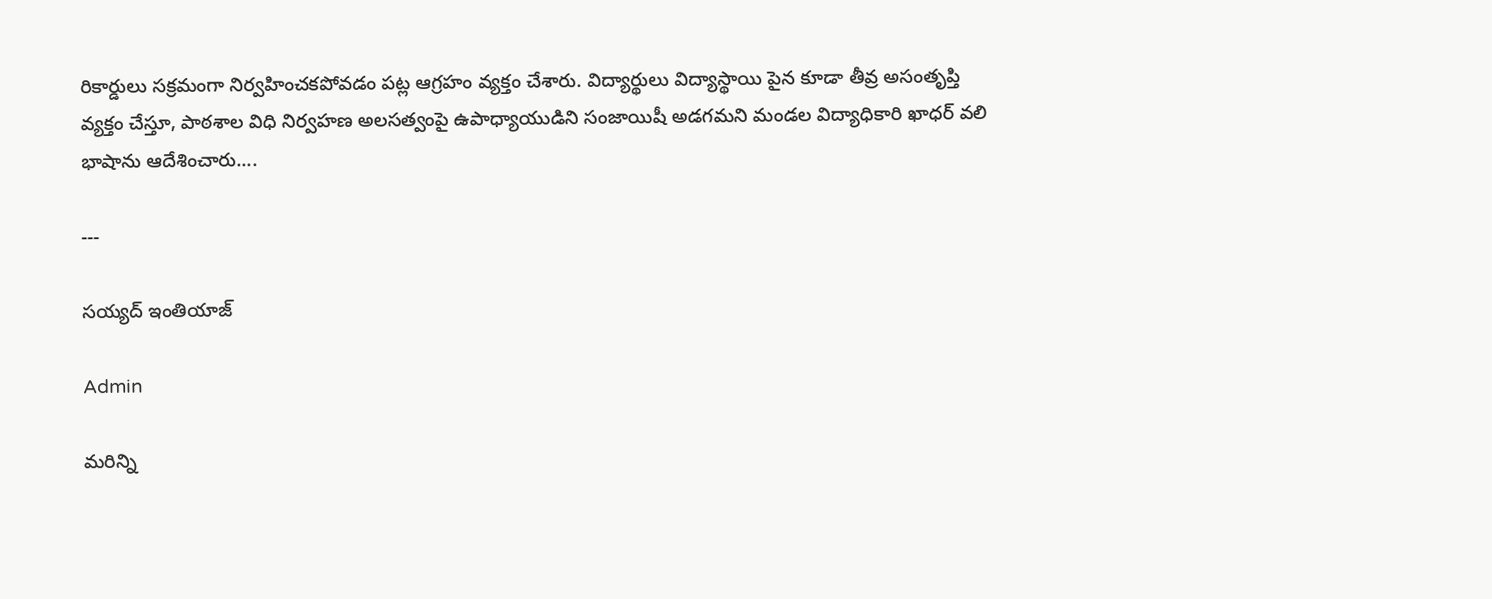రికార్డులు సక్రమంగా నిర్వహించకపోవడం పట్ల ఆగ్రహం వ్యక్తం చేశారు. విద్యార్థులు విద్యాస్థాయి పైన కూడా తీవ్ర అసంతృప్తి వ్యక్తం చేస్తూ, పాఠశాల విధి నిర్వహణ అలసత్వంపై ఉపాధ్యాయుడిని సంజాయిషీ అడగమని మండల విద్యాధికారి ఖాధర్ వలి భాషాను ఆదేశించారు....

---

సయ్యద్ ఇంతియాజ్

Admin

మరిన్ని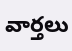వార్తలు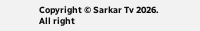Copyright © Sarkar Tv 2026. All right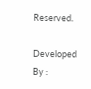Reserved.

Developed By :